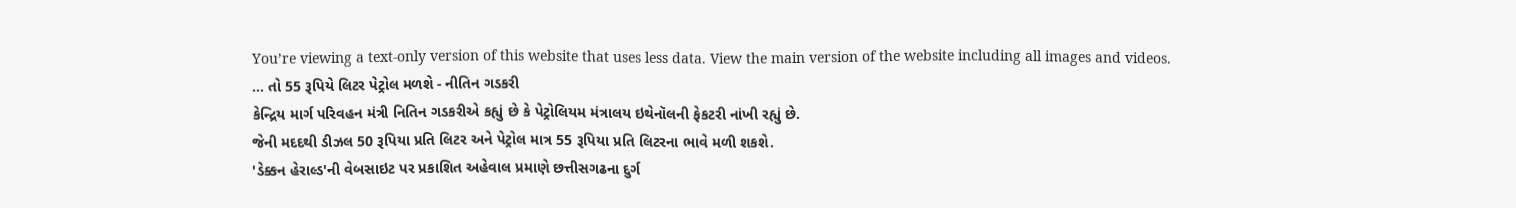You’re viewing a text-only version of this website that uses less data. View the main version of the website including all images and videos.
... તો 55 રૂપિયે લિટર પેટ્રોલ મળશે - નીતિન ગડકરી
કેન્દ્રિય માર્ગ પરિવહન મંત્રી નિતિન ગડકરીએ કહ્યું છે કે પેટ્રોલિયમ મંત્રાલય ઇથેનૉલની ફેકટરી નાંખી રહ્યું છે.
જેની મદદથી ડીઝલ 50 રૂપિયા પ્રતિ લિટર અને પેટ્રોલ માત્ર 55 રૂપિયા પ્રતિ લિટરના ભાવે મળી શકશે.
'ડેક્કન હેરાલ્ડ'ની વેબસાઇટ પર પ્રકાશિત અહેવાલ પ્રમાણે છત્તીસગઢના દુર્ગ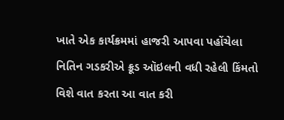ખાતે એક કાર્યક્રમમાં હાજરી આપવા પહોંચેલા નિતિન ગડકરીએ ક્રૂડ ઑઇલની વધી રહેલી કિંમતો વિશે વાત કરતા આ વાત કરી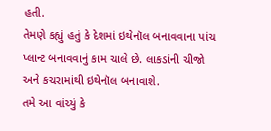હતી.
તેમણે કહ્યું હતું કે દેશમાં ઇથેનૉલ બનાવવાના પાંચ પ્લાન્ટ બનાવવાનું કામ ચાલે છે. લાકડાંની ચીજો અને કચરામાંથી ઇથેનૉલ બનાવાશે.
તમે આ વાંચ્યું કે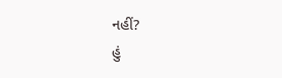નહીં?
હું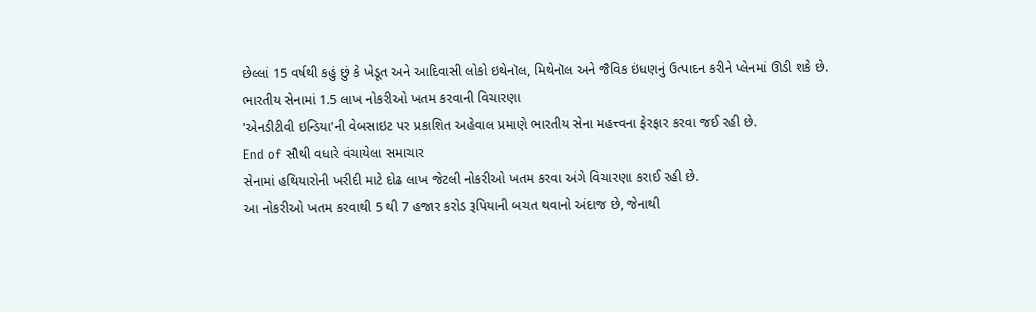છેલ્લાં 15 વર્ષથી કહું છું કે ખેડૂત અને આદિવાસી લોકો ઇથેનૉલ, મિથેનૉલ અને જૈવિક ઇંધણનું ઉત્પાદન કરીને પ્લેનમાં ઊડી શકે છે.
ભારતીય સેનામાં 1.5 લાખ નોકરીઓ ખતમ કરવાની વિચારણા
'એનડીટીવી ઇન્ડિયા'ની વેબસાઇટ પર પ્રકાશિત અહેવાલ પ્રમાણે ભારતીય સેના મહત્ત્વના ફેરફાર કરવા જઈ રહી છે.
End of સૌથી વધારે વંચાયેલા સમાચાર
સેનામાં હથિયારોની ખરીદી માટે દોઢ લાખ જેટલી નોકરીઓ ખતમ કરવા અંગે વિચારણા કરાઈ રહી છે.
આ નોકરીઓ ખતમ કરવાથી 5 થી 7 હજાર કરોડ રૂપિયાની બચત થવાનો અંદાજ છે, જેનાથી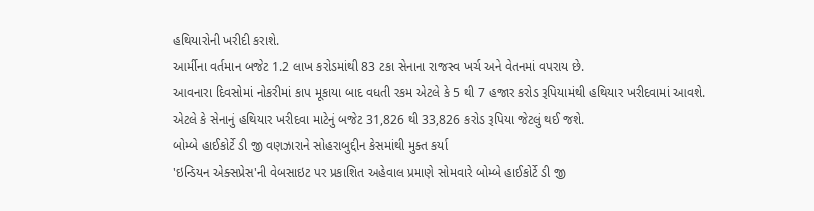હથિયારોની ખરીદી કરાશે.
આર્મીના વર્તમાન બજેટ 1.2 લાખ કરોડમાંથી 83 ટકા સેનાના રાજસ્વ ખર્ચ અને વેતનમાં વપરાય છે.
આવનારા દિવસોમાં નોકરીમાં કાપ મૂકાયા બાદ વધતી રકમ એટલે કે 5 થી 7 હજાર કરોડ રૂપિયામંથી હથિયાર ખરીદવામાં આવશે.
એટલે કે સેનાનું હથિયાર ખરીદવા માટેનું બજેટ 31,826 થી 33,826 કરોડ રૂપિયા જેટલું થઈ જશે.
બોમ્બે હાઈકોર્ટે ડી જી વણઝારાને સોહરાબુદ્દીન કેસમાંથી મુક્ત કર્યા
'ઇન્ડિયન એક્સપ્રેસ'ની વેબસાઇટ પર પ્રકાશિત અહેવાલ પ્રમાણે સોમવારે બોમ્બે હાઈકોર્ટે ડી જી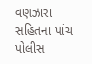વણઝારા સહિતના પાંચ પોલીસ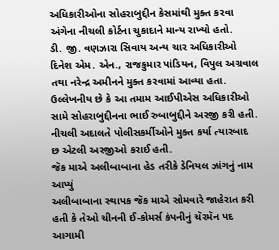અધિકારીઓના સોહરાબુદ્દીન કેસમાંથી મુક્ત કરવા અંગેના નીચલી કોર્ટના ચુકાદાને માન્ય રાખ્યો હતો.
ડી. જી. વણઝારા સિવાય અન્ય ચાર અધિકારીઓ દિનેશ એમ. એન., રાજકુમાર પાંડિયન, વિપુલ અગ્રવાલ તથા નરેન્દ્ર અમીનને મુક્ત કરવામાં આવ્યા હતા.
ઉલ્લેખનીય છે કે આ તમામ આઈપીએસ અધિકારીઓ સામે સોહરાબુદ્દીનના ભાઈ રુબાબુદ્દીને અરજી કરી હતી.
નીચલી અદાલતે પોલીસકર્મીઓને મુક્ત કર્યા ત્યારબાદ છ એટલી અરજીઓ કરાઈ હતી.
જૅક માએ અલીબાબાના હેડ તરીકે ડેનિયલ ઝાંગનું નામ આપ્યું
અલીબાબાના સ્થાપક જૅક માએ સોમવારે જાહેરાત કરી હતી કે તેઓ ચીનની ઈ-કોમર્સ કંપનીનું ચૅરમૅન પદ આગામી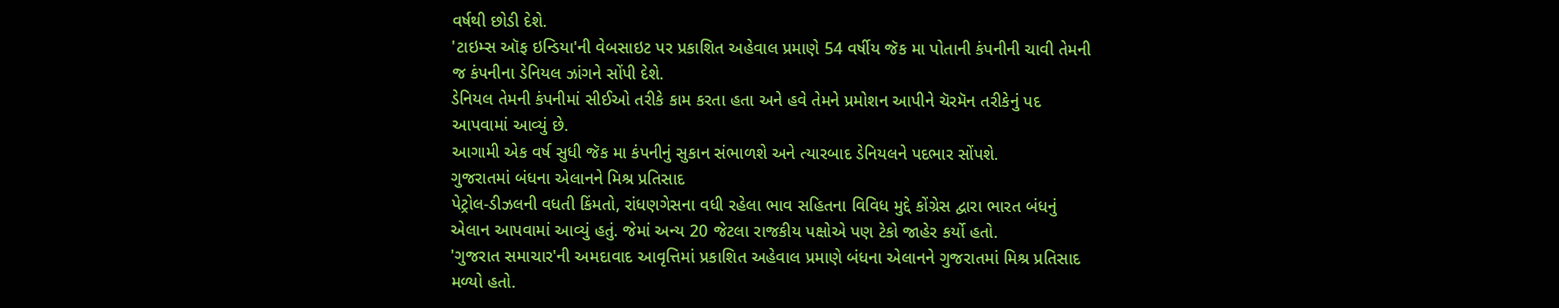વર્ષથી છોડી દેશે.
'ટાઇમ્સ ઑફ ઇન્ડિયા'ની વેબસાઇટ પર પ્રકાશિત અહેવાલ પ્રમાણે 54 વર્ષીય જૅક મા પોતાની કંપનીની ચાવી તેમની જ કંપનીના ડેનિયલ ઝાંગને સોંપી દેશે.
ડેનિયલ તેમની કંપનીમાં સીઈઓ તરીકે કામ કરતા હતા અને હવે તેમને પ્રમોશન આપીને ચૅરમૅન તરીકેનું પદ આપવામાં આવ્યું છે.
આગામી એક વર્ષ સુધી જૅક મા કંપનીનું સુકાન સંભાળશે અને ત્યારબાદ ડેનિયલને પદભાર સોંપશે.
ગુજરાતમાં બંધના એલાનને મિશ્ર પ્રતિસાદ
પેટ્રોલ-ડીઝલની વધતી કિંમતો, રાંધણગેસના વધી રહેલા ભાવ સહિતના વિવિધ મુદ્દે કોંગ્રેસ દ્વારા ભારત બંધનું એલાન આપવામાં આવ્યું હતું. જેમાં અન્ય 20 જેટલા રાજકીય પક્ષોએ પણ ટેકો જાહેર કર્યો હતો.
'ગુજરાત સમાચાર'ની અમદાવાદ આવૃત્તિમાં પ્રકાશિત અહેવાલ પ્રમાણે બંધના એલાનને ગુજરાતમાં મિશ્ર પ્રતિસાદ મળ્યો હતો.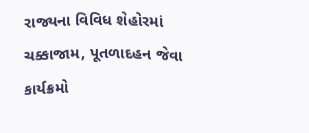રાજ્યના વિવિધ શેહોરમાં ચક્કાજામ, પૂતળાદહન જેવા કાર્યક્રમો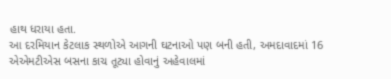હાથ ધરાયા હતા.
આ દરમિયાન કેટલાક સ્થળોએ આગની ઘટનાઓ પણ બની હતી, અમદાવાદમાં 16 એએમટીએસ બસના કાચ તૂટ્યા હોવાનું અહેવાલમાં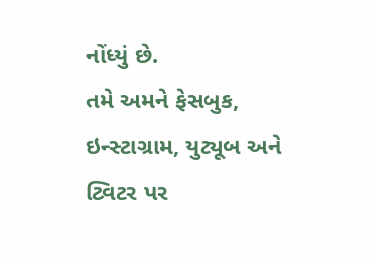નોંધ્યું છે.
તમે અમને ફેસબુક, ઇન્સ્ટાગ્રામ, યુટ્યૂબ અને ટ્વિટર પર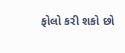ફોલો કરી શકો છો